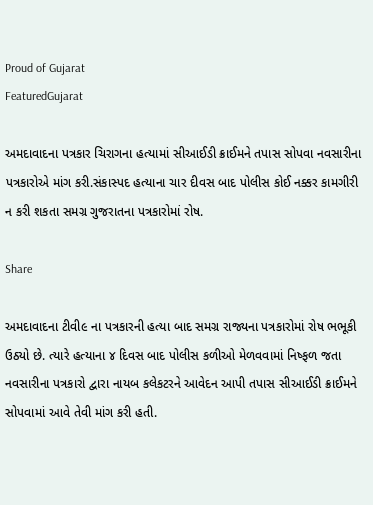Proud of Gujarat
FeaturedGujarat

અમદાવાદના પત્રકાર ચિરાગના હત્યામાં સીઆઈડી ક્રાઈમને તપાસ સોપવા નવસારીના પત્રકારોએ માંગ કરી.સંકાસ્પદ હત્યાના ચાર દીવસ બાદ પોલીસ કોઈ નક્કર કામગીરી ન કરી શકતા સમગ્ર ગુજરાતના પત્રકારોમાં રોષ.

Share

અમદાવાદના ટીવી૯ ના પત્રકારની હત્યા બાદ સમગ્ર રાજ્યના પત્રકારોમાં રોષ ભભૂકી ઉઠ્યો છે. ત્યારે હત્યાના ૪ દિવસ બાદ પોલીસ કળીઓ મેળવવામાં નિષ્ફળ જતા નવસારીના પત્રકારો દ્વારા નાયબ કલેકટરને આવેદન આપી તપાસ સીઆઈડી ક્રાઈમને સોપવામાં આવે તેવી માંગ કરી હતી.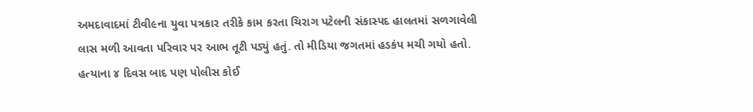અમદાવાદમાં ટીવી૯ના યુવા પત્રકાર તરીકે કામ કરતા ચિરાગ પટેલની સંકાસ્પદ હાલતમાં સળગાવેલી લાસ મળી આવતા પરિવાર પર આભ તૂટી પડ્યું હતું. તો મીડિયા જગતમાં હડકંપ મચી ગયો હતો. હત્યાના ૪ દિવસ બાદ પણ પોલીસ કોઈ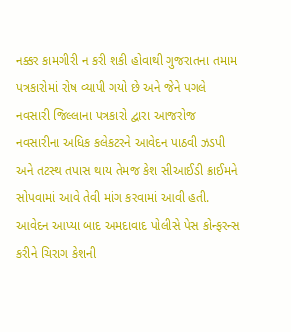નક્કર કામગીરી ન કરી શકી હોવાથી ગુજરાતના તમામ પત્રકારોમાં રોષ વ્યાપી ગયો છે અને જેને પગલે નવસારી જિલ્લાના પત્રકારો દ્વારા આજરોજ નવસારીના અધિક કલેકટરને આવેદન પાઠવી ઝડપી અને તટસ્થ તપાસ થાય તેમજ કેશ સીઆઈડી ક્રાઈમને સોપવામાં આવે તેવી માંગ કરવામાં આવી હતી. આવેદન આપ્યા બાદ અમદાવાદ પોલીસે પેસ કોન્ફરન્સ કરીને ચિરાગ કેશની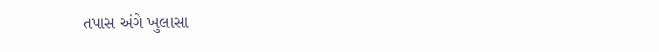તપાસ અંગે ખુલાસા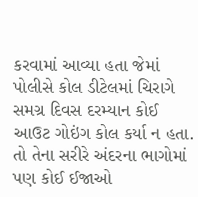કરવામાં આવ્યા હતા જેમાં પોલીસે કોલ ડીટેલમાં ચિરાગે સમગ્ર દિવસ દરમ્યાન કોઈ આઉટ ગોઇંગ કોલ કર્યા ન હતા. તો તેના સરીરે અંદરના ભાગોમાં પણ કોઈ ઈજાઓ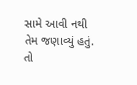સામે આવી નથી તેમ જણાવ્યું હતું. તો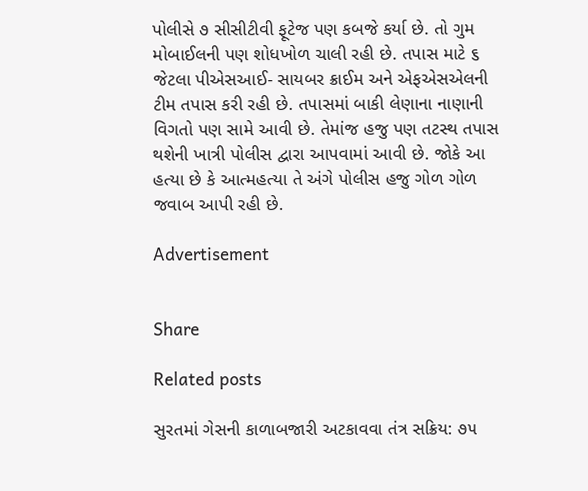પોલીસે ૭ સીસીટીવી ફૂટેજ પણ કબજે કર્યા છે. તો ગુમ મોબાઈલની પણ શોધખોળ ચાલી રહી છે. તપાસ માટે ૬ જેટલા પીએસઆઈ- સાયબર ક્રાઈમ અને એફએસએલની ટીમ તપાસ કરી રહી છે. તપાસમાં બાકી લેણાના નાણાની વિગતો પણ સામે આવી છે. તેમાંજ હજુ પણ તટસ્થ તપાસ થશેની ખાત્રી પોલીસ દ્વારા આપવામાં આવી છે. જોકે આ હત્યા છે કે આત્મહત્યા તે અંગે પોલીસ હજુ ગોળ ગોળ જવાબ આપી રહી છે.

Advertisement


Share

Related posts

સુરતમાં ગેસની કાળાબજારી અટકાવવા તંત્ર સક્રિય: ૭૫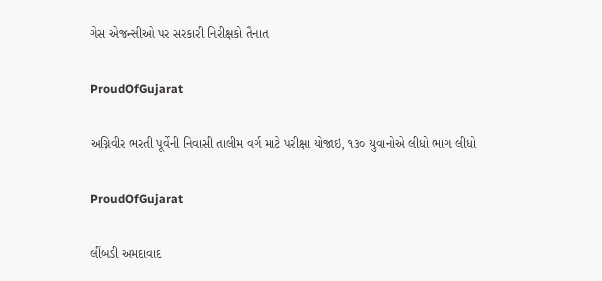ગેસ એજન્સીઓ પર સરકારી નિરીક્ષકો તૈનાત

ProudOfGujarat

અગ્નિવીર ભરતી પૂર્વેની નિવાસી તાલીમ વર્ગ માટે પરીક્ષા યોજાઇ, ૧૩૦ યુવાનોએ લીધો ભાગ લીધો

ProudOfGujarat

લીંબડી અમદાવાદ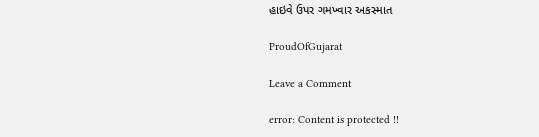હાઇવે ઉપર ગમખ્વાર અકસ્માત

ProudOfGujarat

Leave a Comment

error: Content is protected !!